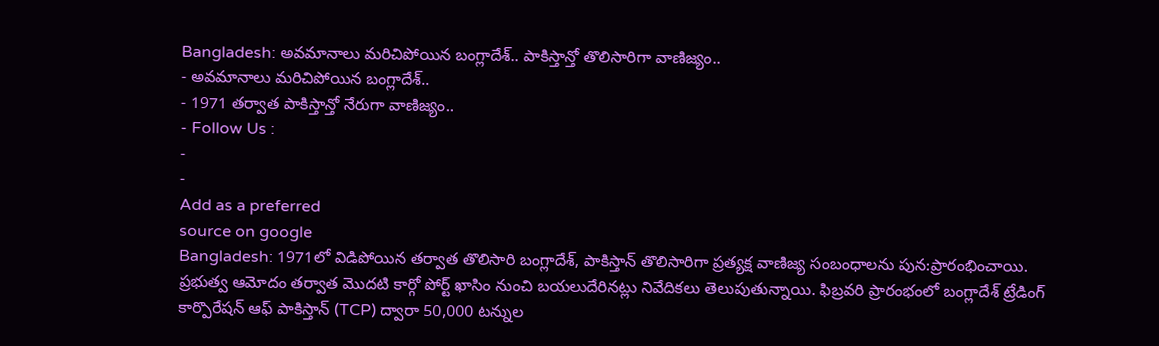Bangladesh: అవమానాలు మరిచిపోయిన బంగ్లాదేశ్.. పాకిస్తాన్తో తొలిసారిగా వాణిజ్యం..
- అవమానాలు మరిచిపోయిన బంగ్లాదేశ్..
- 1971 తర్వాత పాకిస్తాన్తో నేరుగా వాణిజ్యం..
- Follow Us :
-
-
Add as a preferred
source on google
Bangladesh: 1971లో విడిపోయిన తర్వాత తొలిసారి బంగ్లాదేశ్, పాకిస్తాన్ తొలిసారిగా ప్రత్యక్ష వాణిజ్య సంబంధాలను పున:ప్రారంభించాయి. ప్రభుత్వ ఆమోదం తర్వాత మొదటి కార్గో పోర్ట్ ఖాసిం నుంచి బయలుదేరినట్లు నివేదికలు తెలుపుతున్నాయి. ఫిబ్రవరి ప్రారంభంలో బంగ్లాదేశ్ ట్రేడింగ్ కార్పొరేషన్ ఆఫ్ పాకిస్తాన్ (TCP) ద్వారా 50,000 టన్నుల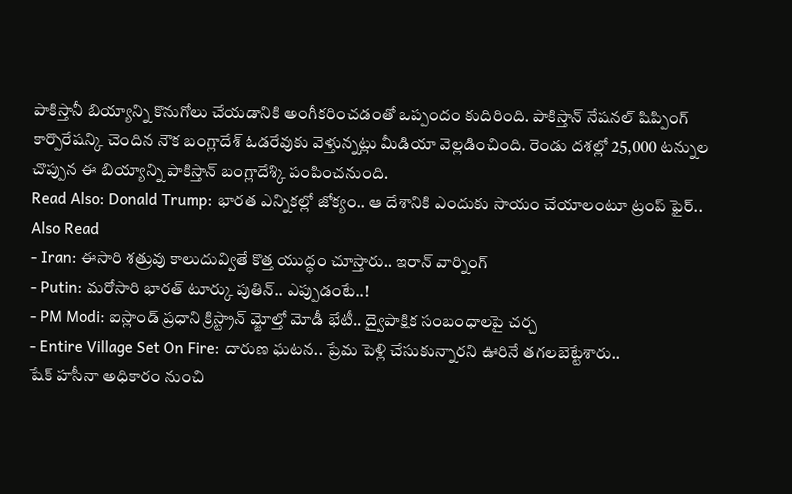పాకిస్తానీ బియ్యాన్ని కొనుగోలు చేయడానికి అంగీకరించడంతో ఒప్పందం కుదిరింది. పాకిస్తాన్ నేషనల్ షిప్పింగ్ కార్పొరేషన్కి చెందిన నౌక బంగ్లాదేశ్ ఓడరేవుకు వెళ్తున్నట్లు మీడియా వెల్లడించింది. రెండు దశల్లో 25,000 టన్నుల చొప్పున ఈ బియ్యాన్ని పాకిస్తాన్ బంగ్లాదేశ్కి పంపించనుంది.
Read Also: Donald Trump: భారత ఎన్నికల్లో జోక్యం.. ఆ దేశానికి ఎందుకు సాయం చేయాలంటూ ట్రంప్ ఫైర్..
Also Read
- Iran: ఈసారి శత్రువు కాలుదువ్వితే కొత్త యుద్ధం చూస్తారు.. ఇరాన్ వార్నింగ్
- Putin: మరోసారి భారత్ టూర్కు పుతిన్.. ఎప్పుడంటే..!
- PM Modi: ఐస్లాండ్ ప్రధాని క్రిస్ట్రాన్ మ్జోల్తో మోడీ భేటీ.. ద్వైపాక్షిక సంబంధాలపై చర్చ
- Entire Village Set On Fire: దారుణ ఘటన.. ప్రేమ పెళ్లి చేసుకున్నారని ఊరినే తగలబెట్టేశారు..
షేక్ హసీనా అధికారం నుంచి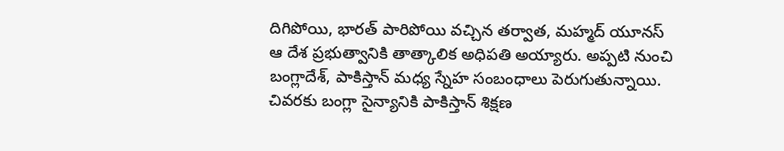దిగిపోయి, భారత్ పారిపోయి వచ్చిన తర్వాత, మహ్మద్ యూనస్ ఆ దేశ ప్రభుత్వానికి తాత్కాలిక అధిపతి అయ్యారు. అప్పటి నుంచి బంగ్లాదేశ్, పాకిస్తాన్ మధ్య స్నేహ సంబంధాలు పెరుగుతున్నాయి. చివరకు బంగ్లా సైన్యానికి పాకిస్తాన్ శిక్షణ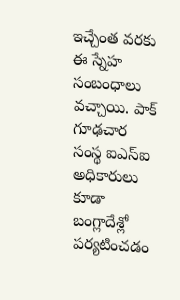ఇచ్చేంత వరకు ఈ స్నేహ సంబంధాలు వచ్చాయి. పాక్ గూఢచార సంస్థ ఐఎస్ఐ అధికారులు కూడా బంగ్లాదేశ్లో పర్యటించడం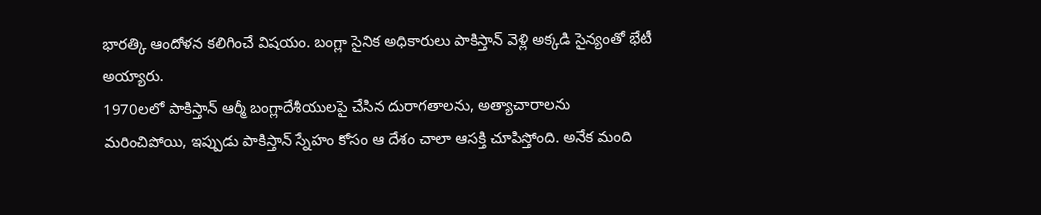భారత్కి ఆందోళన కలిగించే విషయం. బంగ్లా సైనిక అధికారులు పాకిస్తాన్ వెళ్లి అక్కడి సైన్యంతో భేటీ అయ్యారు.
1970లలో పాకిస్తాన్ ఆర్మీ బంగ్లాదేశీయులపై చేసిన దురాగతాలను, అత్యాచారాలను మరించిపోయి, ఇప్పుడు పాకిస్తాన్ స్నేహం కోసం ఆ దేశం చాలా ఆసక్తి చూపిస్తోంది. అనేక మంది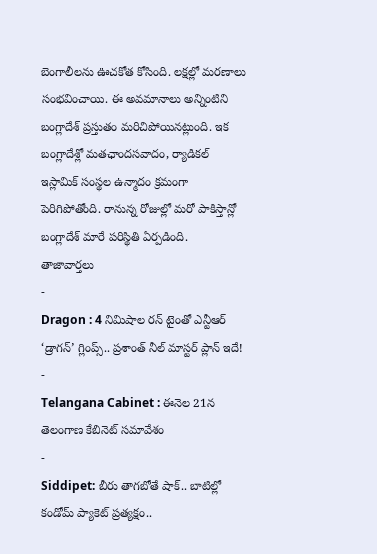బెంగాలీలను ఊచకోత కోసింది. లక్షల్లో మరణాలు సంభవించాయి. ఈ అవమానాలు అన్నింటిని బంగ్లాదేశ్ ప్రస్తుతం మరిచిపోయినట్లుంది. ఇక బంగ్లాదేశ్లో మతఛాందసవాదం, ర్యాడికల్ ఇస్లామిక్ సంస్థల ఉన్మాదం క్రమంగా పెరిగిపోతోంది. రానున్న రోజుల్లో మరో పాకిస్తాన్లో బంగ్లాదేశ్ మారే పరిస్థితి ఏర్పడింది.
తాజావార్తలు
-
Dragon : 4 నిమిషాల రన్ టైంతో ఎన్టీఆర్ ‘డ్రాగన్’ గ్లింప్స్.. ప్రశాంత్ నీల్ మాస్టర్ ప్లాన్ ఇదే!
-
Telangana Cabinet : ఈనెల 21న తెలంగాణ కేబినెట్ సమావేశం
-
Siddipet: బీరు తాగబోతే షాక్.. బాటిల్లో కండోమ్ ప్యాకెట్ ప్రత్యక్షం..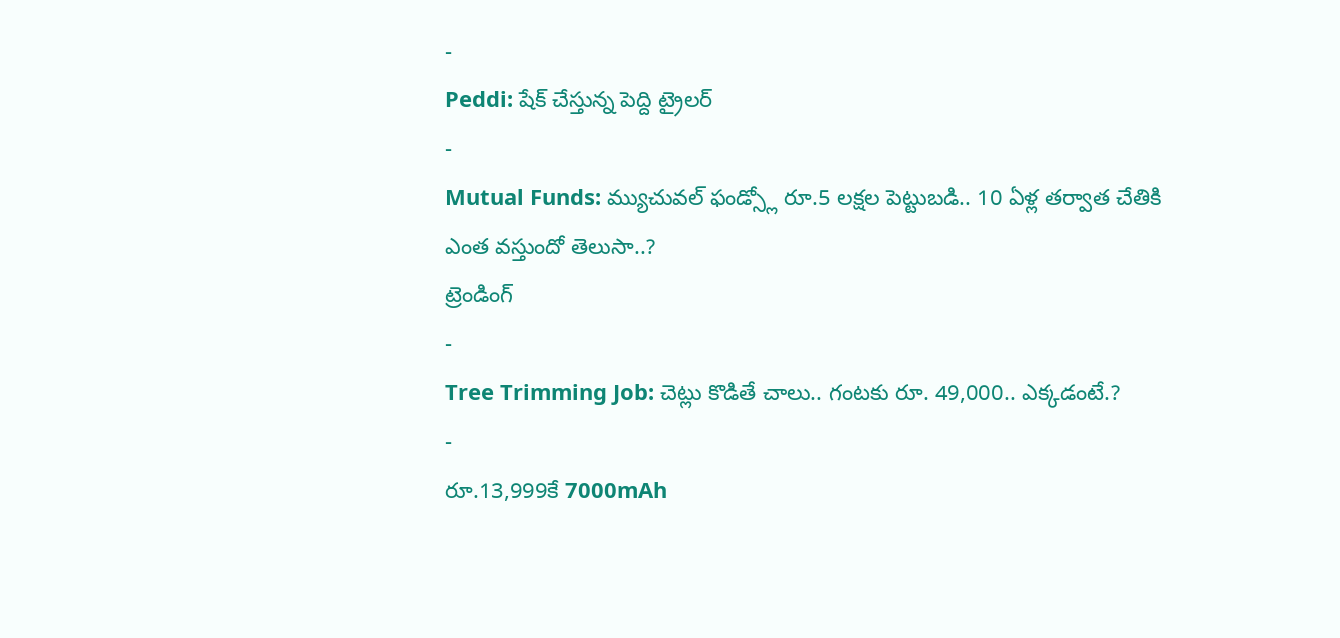-
Peddi: షేక్ చేస్తున్న పెద్ది ట్రైలర్
-
Mutual Funds: మ్యుచువల్ ఫండ్స్లో రూ.5 లక్షల పెట్టుబడి.. 10 ఏళ్ల తర్వాత చేతికి ఎంత వస్తుందో తెలుసా..?
ట్రెండింగ్
-
Tree Trimming Job: చెట్లు కొడితే చాలు.. గంటకు రూ. 49,000.. ఎక్కడంటే.?
-
రూ.13,999కే 7000mAh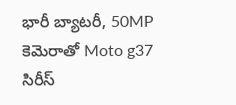భారీ బ్యాటరీ, 50MP కెమెరాతో Moto g37 సిరీస్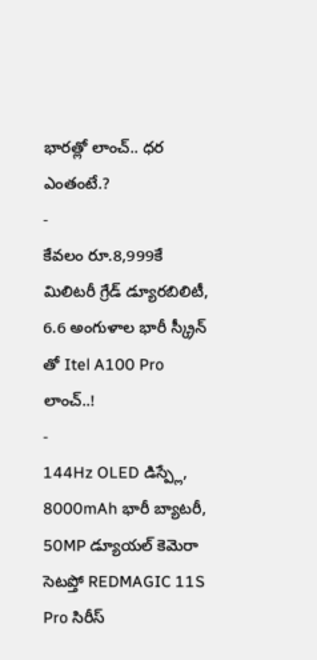భారత్లో లాంచ్.. ధర ఎంతంటే.?
-
కేవలం రూ.8,999కే మిలిటరీ గ్రేడ్ డ్యూరబిలిటీ, 6.6 అంగుళాల భారీ స్క్రీన్ తో Itel A100 Pro లాంచ్..!
-
144Hz OLED డిస్ప్లే, 8000mAh భారీ బ్యాటరీ, 50MP డ్యూయల్ కెమెరా సెటప్తో REDMAGIC 11S Pro సిరీస్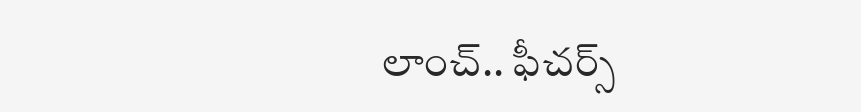లాంచ్.. ఫీచర్స్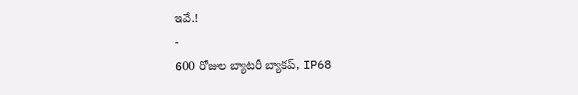ఇవే.!
-
600 రోజుల బ్యాటరీ బ్యాకప్, IP68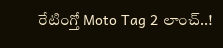రేటింగ్తో Moto Tag 2 లాంచ్..!